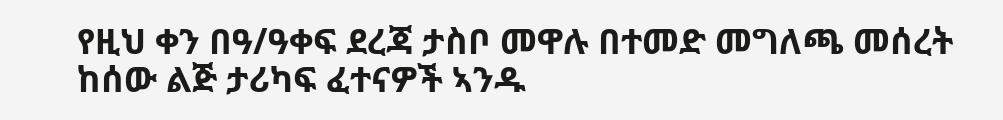የዚህ ቀን በዓ/ዓቀፍ ደረጃ ታስቦ መዋሉ በተመድ መግለጫ መሰረት ከሰው ልጅ ታሪካፍ ፈተናዎች ኣንዱ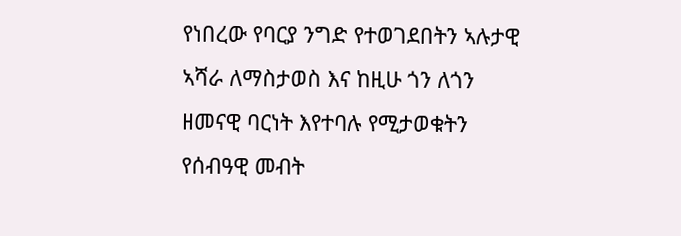የነበረው የባርያ ንግድ የተወገደበትን ኣሉታዊ ኣሻራ ለማስታወስ እና ከዚሁ ጎን ለጎን ዘመናዊ ባርነት እየተባሉ የሚታወቁትን የሰብዓዊ መብት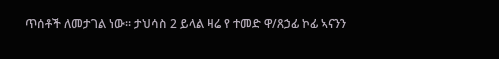ጥሰቶች ለመታገል ነው። ታህሳስ 2 ይላል ዛሬ የ ተመድ ዋ/ጸኃፊ ኮፊ ኣናንን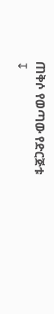ጠቅሶ የወጣው የድርጅቱ
↧